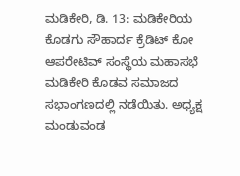ಮಡಿಕೇರಿ, ಡಿ. 13: ಮಡಿಕೇರಿಯ ಕೊಡಗು ಸೌಹಾರ್ದ ಕ್ರೆಡಿಟ್ ಕೋ ಆಪರೇಟಿವ್ ಸಂಸ್ಥೆಯ ಮಹಾಸಭೆ ಮಡಿಕೇರಿ ಕೊಡವ ಸಮಾಜದ ಸಭಾಂಗಣದಲ್ಲಿ ನಡೆಯಿತು. ಅಧ್ಯಕ್ಷ ಮಂಡುವಂಡ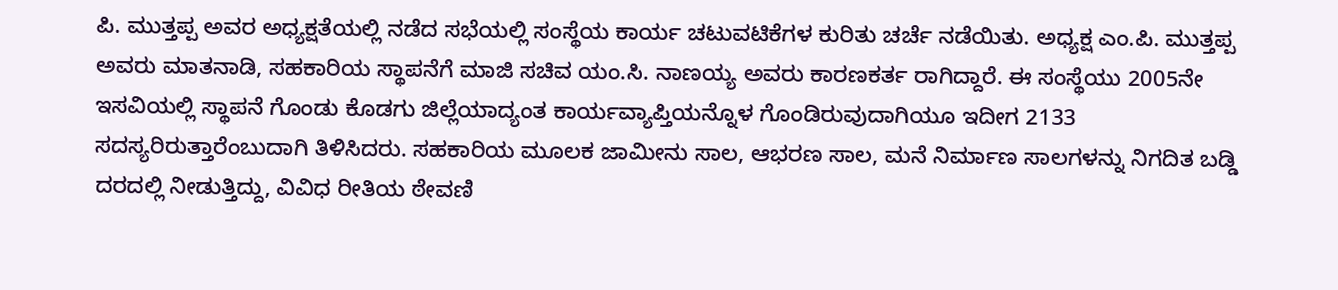ಪಿ. ಮುತ್ತಪ್ಪ ಅವರ ಅಧ್ಯಕ್ಷತೆಯಲ್ಲಿ ನಡೆದ ಸಭೆಯಲ್ಲಿ ಸಂಸ್ಥೆಯ ಕಾರ್ಯ ಚಟುವಟಿಕೆಗಳ ಕುರಿತು ಚರ್ಚೆ ನಡೆಯಿತು. ಅಧ್ಯಕ್ಷ ಎಂ.ಪಿ. ಮುತ್ತಪ್ಪ ಅವರು ಮಾತನಾಡಿ, ಸಹಕಾರಿಯ ಸ್ಥಾಪನೆಗೆ ಮಾಜಿ ಸಚಿವ ಯಂ.ಸಿ. ನಾಣಯ್ಯ ಅವರು ಕಾರಣಕರ್ತ ರಾಗಿದ್ದಾರೆ. ಈ ಸಂಸ್ಥೆಯು 2005ನೇ ಇಸವಿಯಲ್ಲಿ ಸ್ಥಾಪನೆ ಗೊಂಡು ಕೊಡಗು ಜಿಲ್ಲೆಯಾದ್ಯಂತ ಕಾರ್ಯವ್ಯಾಪ್ತಿಯನ್ನೊಳ ಗೊಂಡಿರುವುದಾಗಿಯೂ ಇದೀಗ 2133 ಸದಸ್ಯರಿರುತ್ತಾರೆಂಬುದಾಗಿ ತಿಳಿಸಿದರು. ಸಹಕಾರಿಯ ಮೂಲಕ ಜಾಮೀನು ಸಾಲ, ಆಭರಣ ಸಾಲ, ಮನೆ ನಿರ್ಮಾಣ ಸಾಲಗಳನ್ನು ನಿಗದಿತ ಬಡ್ಡಿ ದರದಲ್ಲಿ ನೀಡುತ್ತಿದ್ದು, ವಿವಿಧ ರೀತಿಯ ಠೇವಣಿ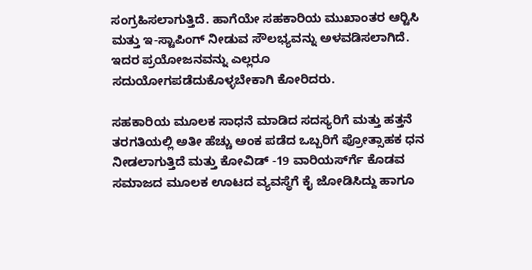ಸಂಗ್ರಹಿಸಲಾಗುತ್ತಿದೆ. ಹಾಗೆಯೇ ಸಹಕಾರಿಯ ಮುಖಾಂತರ ಆರ್‍ಟಿಸಿ ಮತ್ತು ಇ-ಸ್ಟಾಪಿಂಗ್ ನೀಡುವ ಸೌಲಭ್ಯವನ್ನು ಅಳವಡಿಸಲಾಗಿದೆ. ಇದರ ಪ್ರಯೋಜನವನ್ನು ಎಲ್ಲರೂ ಸದುಯೋಗಪಡೆದುಕೊಳ್ಳಬೇಕಾಗಿ ಕೋರಿದರು.

ಸಹಕಾರಿಯ ಮೂಲಕ ಸಾಧನೆ ಮಾಡಿದ ಸದಸ್ಯರಿಗೆ ಮತ್ತು ಹತ್ತನೆ ತರಗತಿಯಲ್ಲಿ ಅತೀ ಹೆಚ್ಚು ಅಂಕ ಪಡೆದ ಒಬ್ಬರಿಗೆ ಪ್ರೋತ್ಸಾಹಕ ಧನ ನೀಡಲಾಗುತ್ತಿದೆ ಮತ್ತು ಕೋವಿಡ್ -19 ವಾರಿಯರ್ಸ್‍ಗೆ ಕೊಡವ ಸಮಾಜದ ಮೂಲಕ ಊಟದ ವ್ಯವಸ್ಥೆಗೆ ಕೈ ಜೋಡಿಸಿದ್ದು ಹಾಗೂ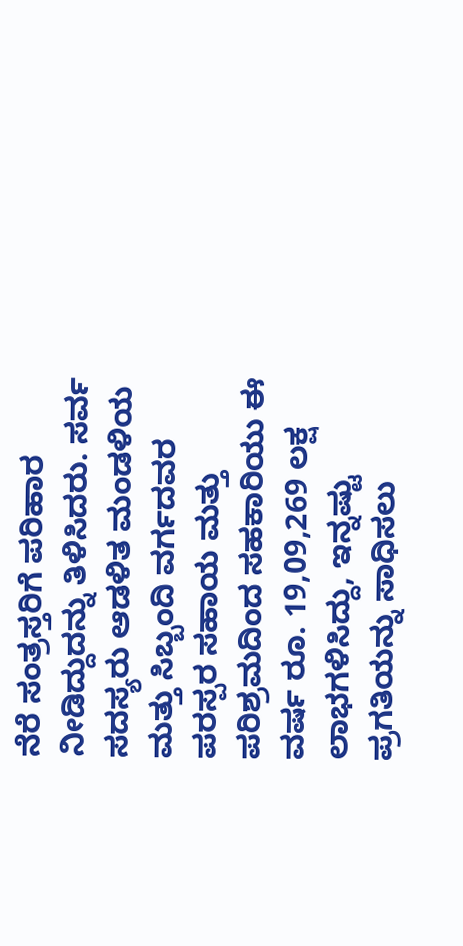ನೆರೆ ಸಂತ್ರಸ್ತರಿಗೆ ಪರಿಹಾರ ನೀಡಿದ್ದುದನ್ನು ತಿಳಿಸಿದರು. ಸರ್ವ ಸದಸ್ಯರು ಆಡಳಿತ ಮಂಡಳಿಯ ಮತ್ತು ಸಿಬ್ಬಂದಿ ವರ್ಗದವರ ಪರಸ್ಪರ ಸಹಾಯ ಮತ್ತು ಪರಿಶ್ರಮದಿಂದ ಸಹಕಾರಿಯು ಈ ವರ್ಷ ರೂ. 19,09,269 ಲಕ್ಷ ಲಾಭಗಳಿಸಿದ್ದು, ಇನ್ನಷ್ಟು ಪ್ರಗತಿಯನ್ನು ಸಾಧಿಸಲು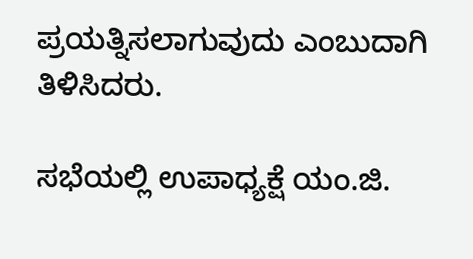ಪ್ರಯತ್ನಿಸಲಾಗುವುದು ಎಂಬುದಾಗಿ ತಿಳಿಸಿದರು.

ಸಭೆಯಲ್ಲಿ ಉಪಾಧ್ಯಕ್ಷೆ ಯಂ.ಜಿ.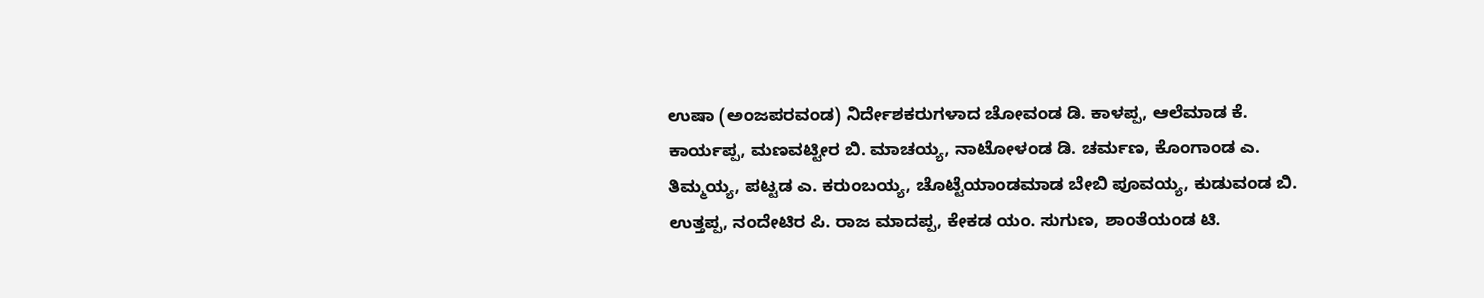ಉಷಾ (ಅಂಜಪರವಂಡ) ನಿರ್ದೇಶಕರುಗಳಾದ ಚೋವಂಡ ಡಿ. ಕಾಳಪ್ಪ, ಆಲೆಮಾಡ ಕೆ. ಕಾರ್ಯಪ್ಪ, ಮಣವಟ್ಟೀರ ಬಿ. ಮಾಚಯ್ಯ, ನಾಟೋಳಂಡ ಡಿ. ಚರ್ಮಣ, ಕೊಂಗಾಂಡ ಎ. ತಿಮ್ಮಯ್ಯ, ಪಟ್ಟಡ ಎ. ಕರುಂಬಯ್ಯ, ಚೊಟ್ಟೆಯಾಂಡಮಾಡ ಬೇಬಿ ಪೂವಯ್ಯ, ಕುಡುವಂಡ ಬಿ. ಉತ್ತಪ್ಪ, ನಂದೇಟಿರ ಪಿ. ರಾಜ ಮಾದಪ್ಪ, ಕೇಕಡ ಯಂ. ಸುಗುಣ, ಶಾಂತೆಯಂಡ ಟಿ.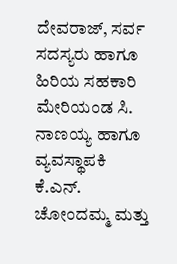ದೇವರಾಜ್, ಸರ್ವ ಸದಸ್ಯರು ಹಾಗೂ ಹಿರಿಯ ಸಹಕಾರಿ ಮೇರಿಯಂಡ ಸಿ. ನಾಣಯ್ಯ ಹಾಗೂ ವ್ಯವಸ್ಥಾಪಕಿ ಕೆ.ಎನ್. ಚೋಂದಮ್ಮ ಮತ್ತು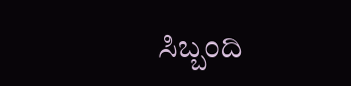ಸಿಬ್ಬಂದಿ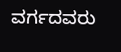ವರ್ಗದವರು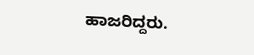ಹಾಜರಿದ್ದರು.